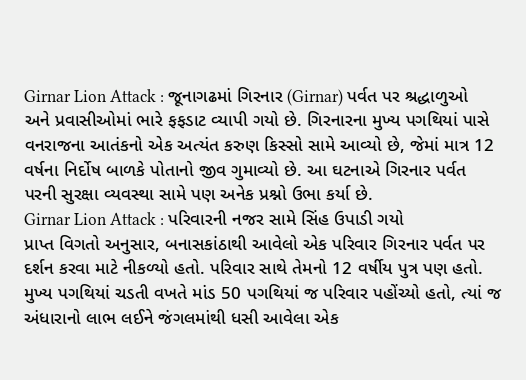Girnar Lion Attack : જૂનાગઢમાં ગિરનાર (Girnar) પર્વત પર શ્રદ્ધાળુઓ અને પ્રવાસીઓમાં ભારે ફફડાટ વ્યાપી ગયો છે. ગિરનારના મુખ્ય પગથિયાં પાસે વનરાજના આતંકનો એક અત્યંત કરુણ કિસ્સો સામે આવ્યો છે, જેમાં માત્ર 12 વર્ષના નિર્દોષ બાળકે પોતાનો જીવ ગુમાવ્યો છે. આ ઘટનાએ ગિરનાર પર્વત પરની સુરક્ષા વ્યવસ્થા સામે પણ અનેક પ્રશ્નો ઉભા કર્યા છે.
Girnar Lion Attack : પરિવારની નજર સામે સિંહ ઉપાડી ગયો
પ્રાપ્ત વિગતો અનુસાર, બનાસકાંઠાથી આવેલો એક પરિવાર ગિરનાર પર્વત પર દર્શન કરવા માટે નીકળ્યો હતો. પરિવાર સાથે તેમનો 12 વર્ષીય પુત્ર પણ હતો. મુખ્ય પગથિયાં ચડતી વખતે માંડ 50 પગથિયાં જ પરિવાર પહોંચ્યો હતો, ત્યાં જ અંધારાનો લાભ લઈને જંગલમાંથી ધસી આવેલા એક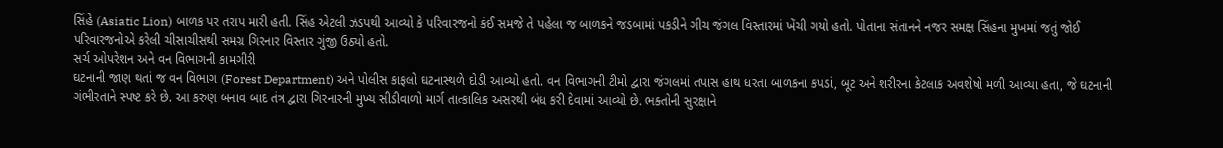સિંહે (Asiatic Lion) બાળક પર તરાપ મારી હતી. સિંહ એટલી ઝડપથી આવ્યો કે પરિવારજનો કંઈ સમજે તે પહેલા જ બાળકને જડબામાં પકડીને ગીચ જંગલ વિસ્તારમાં ખેંચી ગયો હતો. પોતાના સંતાનને નજર સમક્ષ સિંહના મુખમાં જતું જોઈ પરિવારજનોએ કરેલી ચીસાચીસથી સમગ્ર ગિરનાર વિસ્તાર ગુંજી ઉઠ્યો હતો.
સર્ચ ઓપરેશન અને વન વિભાગની કામગીરી
ઘટનાની જાણ થતાં જ વન વિભાગ (Forest Department) અને પોલીસ કાફલો ઘટનાસ્થળે દોડી આવ્યો હતો. વન વિભાગની ટીમો દ્વારા જંગલમાં તપાસ હાથ ધરતા બાળકના કપડાં, બૂટ અને શરીરના કેટલાક અવશેષો મળી આવ્યા હતા, જે ઘટનાની ગંભીરતાને સ્પષ્ટ કરે છે. આ કરુણ બનાવ બાદ તંત્ર દ્વારા ગિરનારની મુખ્ય સીડીવાળો માર્ગ તાત્કાલિક અસરથી બંધ કરી દેવામાં આવ્યો છે. ભક્તોની સુરક્ષાને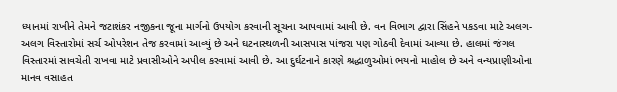ધ્યાનમાં રાખીને તેમને જટાશંકર નજીકના જૂના માર્ગનો ઉપયોગ કરવાની સૂચના આપવામાં આવી છે. વન વિભાગ દ્વારા સિંહને પકડવા માટે અલગ-અલગ વિસ્તારોમાં સર્ચ ઓપરેશન તેજ કરવામાં આવ્યું છે અને ઘટનાસ્થળની આસપાસ પાંજરા પણ ગોઠવી દેવામાં આવ્યા છે. હાલમાં જંગલ વિસ્તારમાં સાવચેતી રાખવા માટે પ્રવાસીઓને અપીલ કરવામાં આવી છે. આ દુર્ઘટનાને કારણે શ્રદ્ધાળુઓમાં ભયનો માહોલ છે અને વન્યપ્રાણીઓના માનવ વસાહત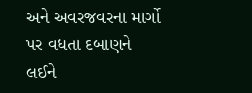અને અવરજવરના માર્ગો પર વધતા દબાણને લઈને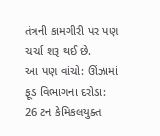તંત્રની કામગીરી પર પણ ચર્ચા શરૂ થઈ છે.
આ પણ વાંચો: ઊંઝામાં ફૂડ વિભાગના દરોડા: 26 ટન કેમિકલયુક્ત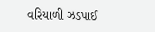વરિયાળી ઝડપાઈ